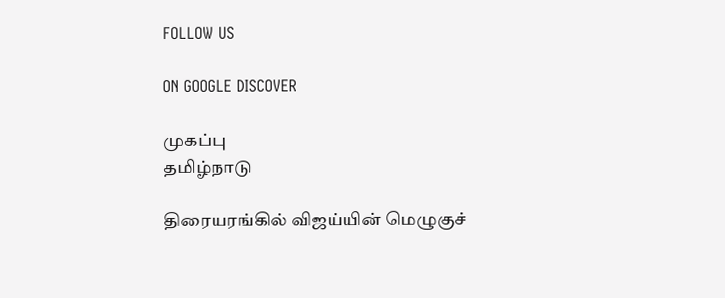FOLLOW US

ON GOOGLE DISCOVER

முகப்பு
தமிழ்நாடு

திரையரங்கில் விஜய்யின் மெழுகுச்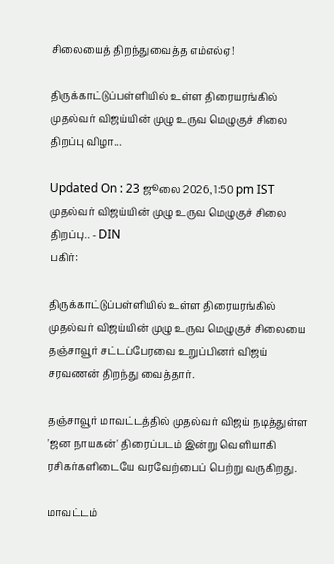சிலையைத் திறந்துவைத்த எம்எல்ஏ!

திருக்காட்டுப்பள்ளியில் உள்ள திரையரங்கில் முதல்வர் விஜய்யின் முழு உருவ மெழுகுச் சிலை திறப்பு விழா...

Updated On : 23 ஜூலை 2026, 1:50 pm IST
முதல்வர் விஜய்யின் முழு உருவ மெழுகுச் சிலை திறப்பு.. - DIN
பகிர்:

திருக்காட்டுப்பள்ளியில் உள்ள திரையரங்கில் முதல்வர் விஜய்யின் முழு உருவ மெழுகுச் சிலையை தஞ்சாவூர் சட்டப்பேரவை உறுப்பினர் விஜய் சரவணன் திறந்து வைத்தார்.

தஞ்சாவூர் மாவட்டத்தில் முதல்வர் விஜய் நடித்துள்ள 'ஜன நாயகன்' திரைப்படம் இன்று வெளியாகி ரசிகர்களிடையே வரவேற்பைப் பெற்று வருகிறது.

மாவட்டம்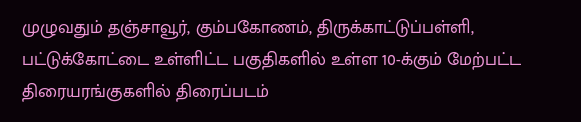முழுவதும் தஞ்சாவூர், கும்பகோணம், திருக்காட்டுப்பள்ளி, பட்டுக்கோட்டை உள்ளிட்ட பகுதிகளில் உள்ள 10-க்கும் மேற்பட்ட திரையரங்குகளில் திரைப்படம்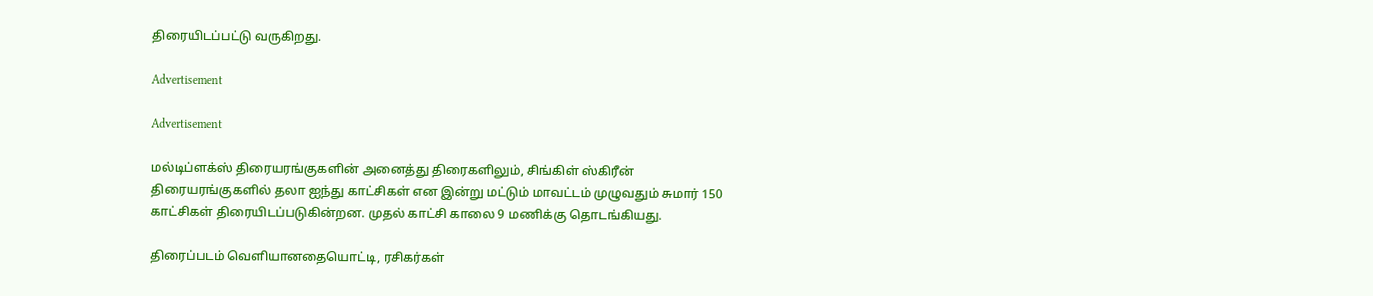திரையிடப்பட்டு வருகிறது.

Advertisement

Advertisement

மல்டிப்ளக்ஸ் திரையரங்குகளின் அனைத்து திரைகளிலும், சிங்கிள் ஸ்கிரீன் திரையரங்குகளில் தலா ஐந்து காட்சிகள் என இன்று மட்டும் மாவட்டம் முழுவதும் சுமார் 150 காட்சிகள் திரையிடப்படுகின்றன. முதல் காட்சி காலை 9 மணிக்கு தொடங்கியது.

திரைப்படம் வெளியானதையொட்டி, ரசிகர்கள்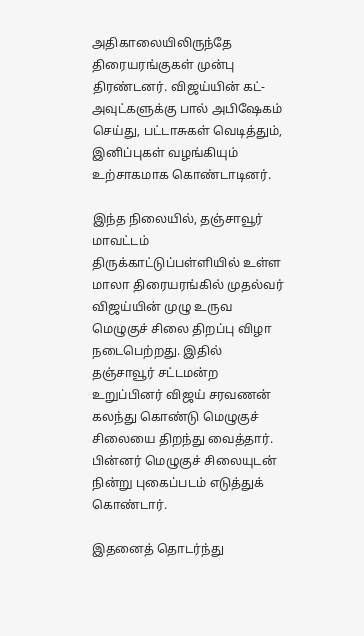அதிகாலையிலிருந்தே திரையரங்குகள் முன்பு திரண்டனர். விஜய்யின் கட்-அவுட்களுக்கு பால் அபிஷேகம் செய்து, பட்டாசுகள் வெடித்தும், இனிப்புகள் வழங்கியும் உற்சாகமாக கொண்டாடினர்.

இந்த நிலையில், தஞ்சாவூர் மாவட்டம் திருக்காட்டுப்பள்ளியில் உள்ள மாலா திரையரங்கில் முதல்வர் விஜய்யின் முழு உருவ மெழுகுச் சிலை திறப்பு விழா நடைபெற்றது. இதில் தஞ்சாவூர் சட்டமன்ற உறுப்பினர் விஜய் சரவணன் கலந்து கொண்டு மெழுகுச் சிலையை திறந்து வைத்தார். பின்னர் மெழுகுச் சிலையுடன் நின்று புகைப்படம் எடுத்துக் கொண்டார்.

இதனைத் தொடர்ந்து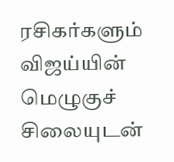ரசிகர்களும் விஜய்யின் மெழுகுச் சிலையுடன்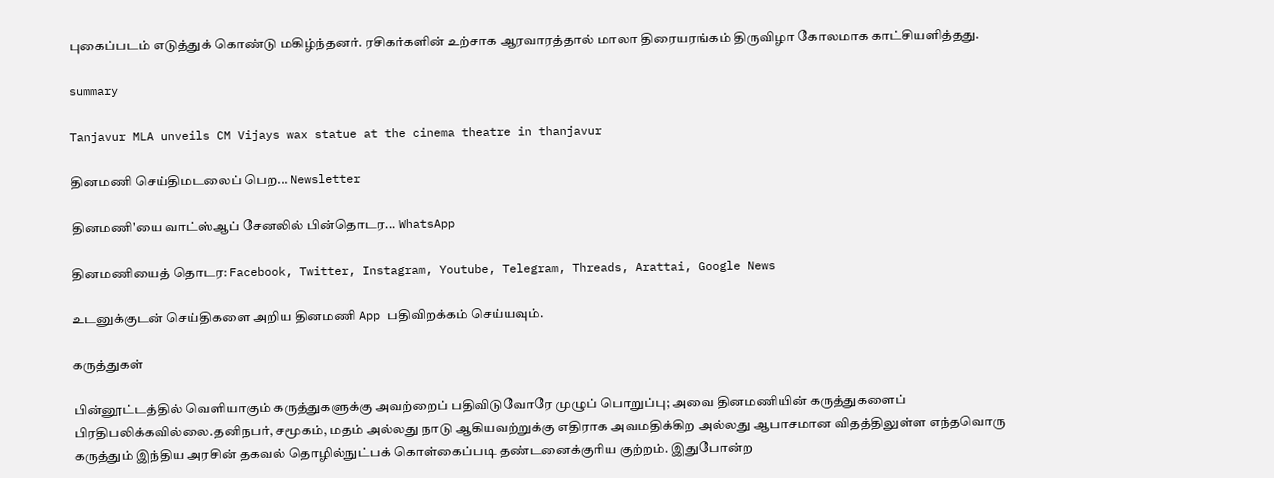புகைப்படம் எடுத்துக் கொண்டு மகிழ்ந்தனர். ரசிகர்களின் உற்சாக ஆரவாரத்தால் மாலா திரையரங்கம் திருவிழா கோலமாக காட்சியளித்தது.

summary

Tanjavur MLA unveils CM Vijays wax statue at the cinema theatre in thanjavur

தினமணி செய்திமடலைப் பெற... Newsletter

தினமணி'யை வாட்ஸ்ஆப் சேனலில் பின்தொடர... WhatsApp

தினமணியைத் தொடர: Facebook, Twitter, Instagram, Youtube, Telegram, Threads, Arattai, Google News

உடனுக்குடன் செய்திகளை அறிய தினமணி App பதிவிறக்கம் செய்யவும்.

கருத்துகள்

பின்னூட்டத்தில் வெளியாகும் கருத்துகளுக்கு அவற்றைப் பதிவிடுவோரே முழுப் பொறுப்பு; அவை தினமணியின் கருத்துகளைப் பிரதிபலிக்கவில்லை.தனிநபர், சமூகம், மதம் அல்லது நாடு ஆகியவற்றுக்கு எதிராக அவமதிக்கிற அல்லது ஆபாசமான விதத்திலுள்ள எந்தவொரு கருத்தும் இந்திய அரசின் தகவல் தொழில்நுட்பக் கொள்கைப்படி தண்டனைக்குரிய குற்றம். இதுபோன்ற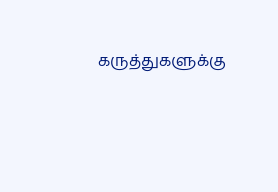கருத்துகளுக்கு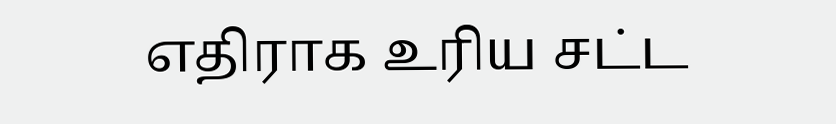எதிராக உரிய சட்ட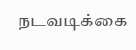நடவடிக்கை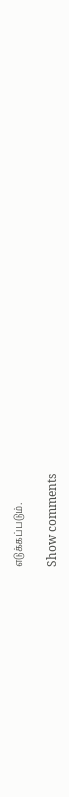எடுக்கப்படும்.

Show comments